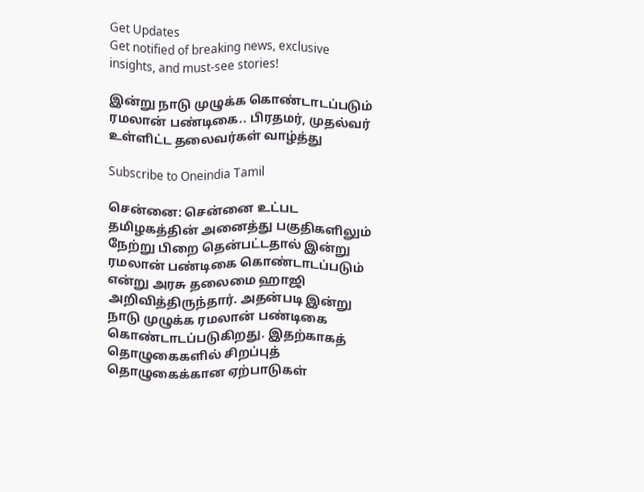Get Updates
Get notified of breaking news, exclusive insights, and must-see stories!

இன்று நாடு முழுக்க கொண்டாடப்படும் ரமலான் பண்டிகை.. பிரதமர், முதல்வர் உள்ளிட்ட தலைவர்கள் வாழ்த்து

Subscribe to Oneindia Tamil

சென்னை: சென்னை உட்பட தமிழகத்தின் அனைத்து பகுதிகளிலும் நேற்று பிறை தென்பட்டதால் இன்று ரமலான் பண்டிகை கொண்டாடப்படும் என்று அரசு தலைமை ஹாஜி அறிவித்திருந்தார். அதன்படி இன்று நாடு முழுக்க ரமலான் பண்டிகை கொண்டாடப்படுகிறது. இதற்காகத் தொழுகைகளில் சிறப்புத் தொழுகைக்கான ஏற்பாடுகள்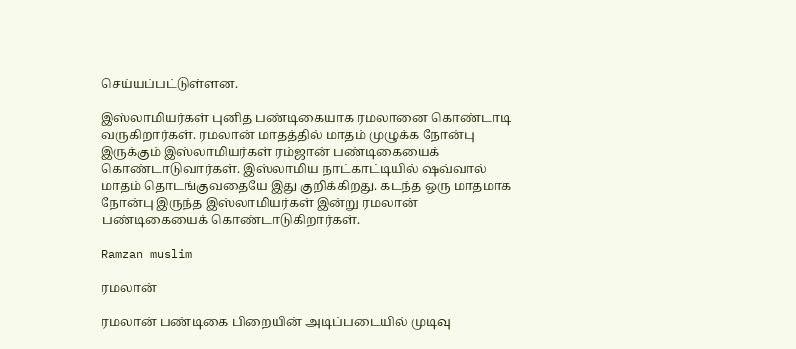செய்யப்பட்டுள்ளன.

இஸ்லாமியர்கள் புனித பண்டிகையாக ரமலானை கொண்டாடி வருகிறார்கள். ரமலான் மாதத்தில் மாதம் முழுக்க நோன்பு இருக்கும் இஸ்லாமியர்கள் ரம்ஜான் பண்டிகையைக் கொண்டாடுவார்கள். இஸ்லாமிய நாட்காட்டியில் ஷவ்வால் மாதம் தொடங்குவதையே இது குறிக்கிறது. கடந்த ஒரு மாதமாக நோன்பு இருந்த இஸ்லாமியர்கள் இன்று ரமலான் பண்டிகையைக் கொண்டாடுகிறார்கள்.

Ramzan muslim

ரமலான்

ரமலான் பண்டிகை பிறையின் அடிப்படையில் முடிவு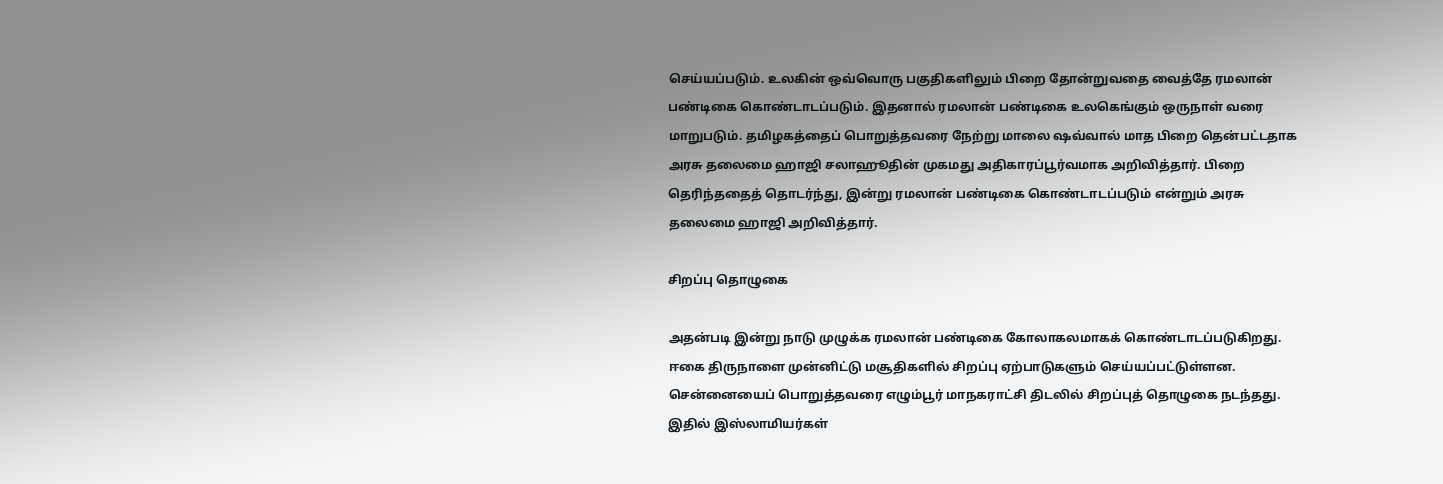செய்யப்படும். உலகின் ஒவ்வொரு பகுதிகளிலும் பிறை தோன்றுவதை வைத்தே ரமலான் பண்டிகை கொண்டாடப்படும். இதனால் ரமலான் பண்டிகை உலகெங்கும் ஒருநாள் வரை மாறுபடும். தமிழகத்தைப் பொறுத்தவரை நேற்று மாலை ஷவ்வால் மாத பிறை தென்பட்டதாக அரசு தலைமை ஹாஜி சலாஹூதின் முகமது அதிகாரப்பூர்வமாக அறிவித்தார். பிறை தெரிந்ததைத் தொடர்ந்து, இன்று ரமலான் பண்டிகை கொண்டாடப்படும் என்றும் அரசு தலைமை ஹாஜி அறிவித்தார்.

சிறப்பு தொழுகை

அதன்படி இன்று நாடு முழுக்க ரமலான் பண்டிகை கோலாகலமாகக் கொண்டாடப்படுகிறது. ஈகை திருநாளை முன்னிட்டு மசூதிகளில் சிறப்பு ஏற்பாடுகளும் செய்யப்பட்டுள்ளன. சென்னையைப் பொறுத்தவரை எழும்பூர் மாநகராட்சி திடலில் சிறப்புத் தொழுகை நடந்தது. இதில் இஸ்லாமியர்கள்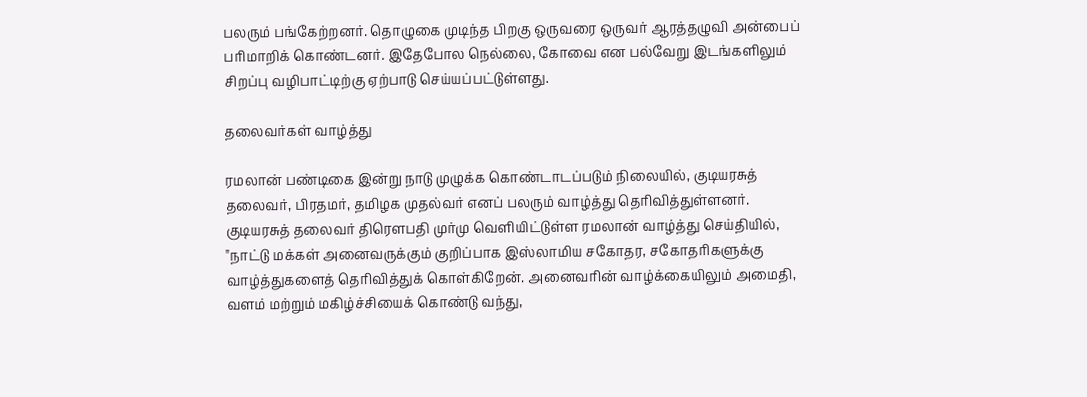பலரும் பங்கேற்றனர். தொழுகை முடிந்த பிறகு ஒருவரை ஒருவர் ஆரத்தழுவி அன்பைப் பரிமாறிக் கொண்டனர். இதேபோல நெல்லை, கோவை என பல்வேறு இடங்களிலும் சிறப்பு வழிபாட்டிற்கு ஏற்பாடு செய்யப்பட்டுள்ளது.

தலைவர்கள் வாழ்த்து

ரமலான் பண்டிகை இன்று நாடு முழுக்க கொண்டாடப்படும் நிலையில், குடியரசுத் தலைவர், பிரதமர், தமிழக முதல்வர் எனப் பலரும் வாழ்த்து தெரிவித்துள்ளனர். குடியரசுத் தலைவர் திரௌபதி முர்மு வெளியிட்டுள்ள ரமலான் வாழ்த்து செய்தியில், "நாட்டு மக்கள் அனைவருக்கும் குறிப்பாக இஸ்லாமிய சகோதர, சகோதரிகளுக்கு வாழ்த்துகளைத் தெரிவித்துக் கொள்கிறேன். அனைவரின் வாழ்க்கையிலும் அமைதி, வளம் மற்றும் மகிழ்ச்சியைக் கொண்டு வந்து,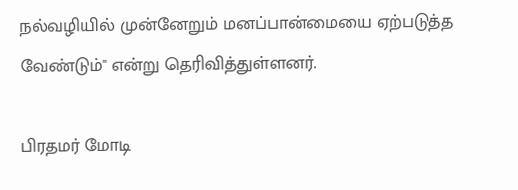நல்வழியில் முன்னேறும் மனப்பான்மையை ஏற்படுத்த வேண்டும்" என்று தெரிவித்துள்ளனர்.

பிரதமர் மோடி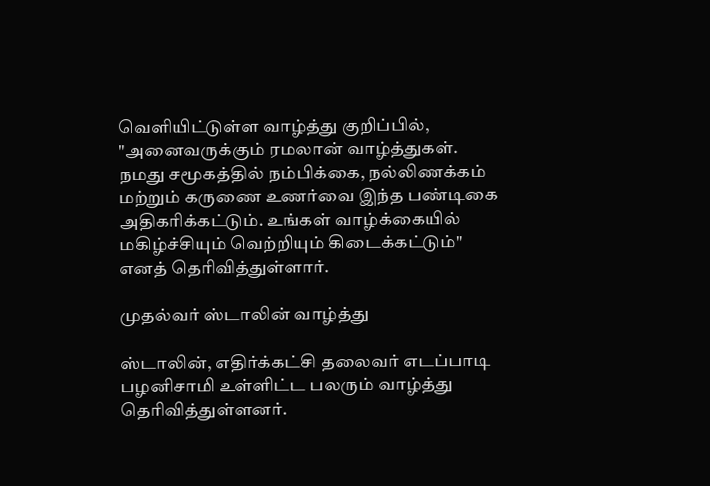வெளியிட்டுள்ள வாழ்த்து குறிப்பில், "அனைவருக்கும் ரமலான் வாழ்த்துகள். நமது சமூகத்தில் நம்பிக்கை, நல்லிணக்கம் மற்றும் கருணை உணர்வை இந்த பண்டிகை அதிகரிக்கட்டும். உங்கள் வாழ்க்கையில் மகிழ்ச்சியும் வெற்றியும் கிடைக்கட்டும்" எனத் தெரிவித்துள்ளார்.

முதல்வர் ஸ்டாலின் வாழ்த்து

ஸ்டாலின், எதிர்க்கட்சி தலைவர் எடப்பாடி பழனிசாமி உள்ளிட்ட பலரும் வாழ்த்து தெரிவித்துள்ளனர்.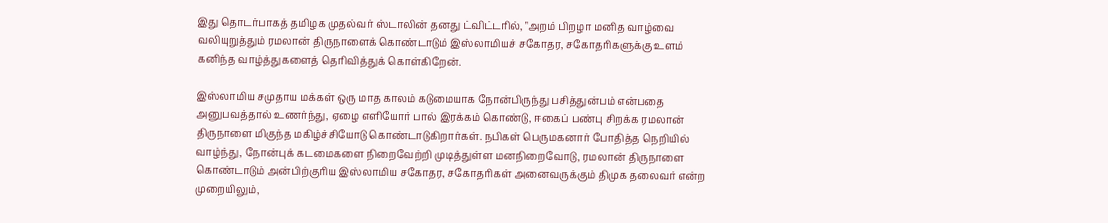இது தொடர்பாகத் தமிழக முதல்வர் ஸ்டாலின் தனது ட்விட்டரில், "அறம் பிறழா மனித வாழ்வை வலியுறுத்தும் ரமலான் திருநாளைக் கொண்டாடும் இஸ்லாமியச் சகோதர, சகோதரிகளுக்கு உளம் கனிந்த வாழ்த்துகளைத் தெரிவித்துக் கொள்கிறேன்.

இஸ்லாமிய சமுதாய மக்கள் ஒரு மாத காலம் கடுமையாக நோன்பிருந்து பசித்துன்பம் என்பதை அனுபவத்தால் உணர்ந்து, ஏழை எளியோர் பால் இரக்கம் கொண்டு, ஈகைப் பண்பு சிறக்க ரமலான் திருநாளை மிகுந்த மகிழ்ச்சியோடு கொண்டாடுகிறார்கள். நபிகள் பெருமகனார் போதித்த நெறியில் வாழ்ந்து, நோன்புக் கடமைகளை நிறைவேற்றி முடித்துள்ள மனநிறைவோடு, ரமலான் திருநாளை கொண்டாடும் அன்பிற்குரிய இஸ்லாமிய சகோதர, சகோதரிகள் அனைவருக்கும் திமுக தலைவர் என்ற முறையிலும்,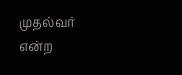முதல்வர் என்ற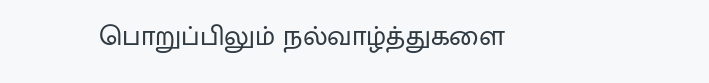பொறுப்பிலும் நல்வாழ்த்துகளை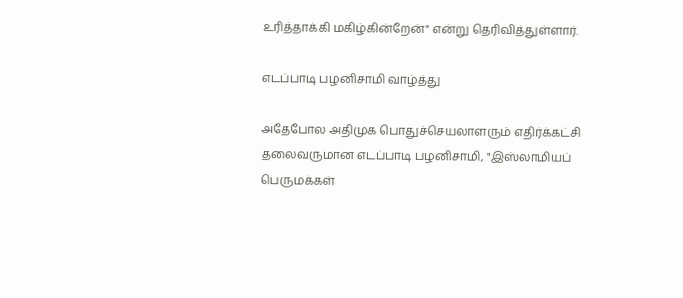உரித்தாக்கி மகிழ்கின்றேன்" என்று தெரிவித்துள்ளார்.

எடப்பாடி பழனிசாமி வாழ்த்து

அதேபோல அதிமுக பொதுச்செயலாளரும் எதிர்க்கட்சி தலைவருமான எடப்பாடி பழனிசாமி, "இஸ்லாமியப் பெருமக்கள்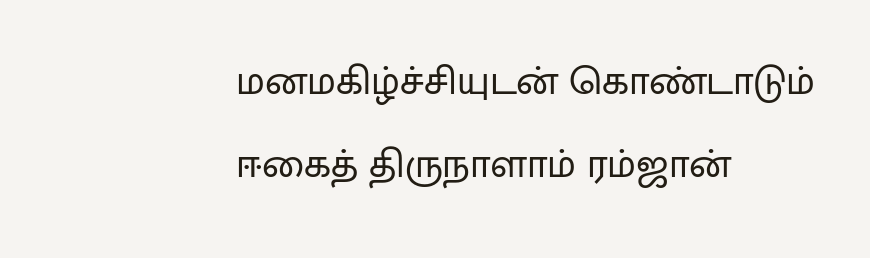மனமகிழ்ச்சியுடன் கொண்டாடும் ஈகைத் திருநாளாம் ரம்ஜான்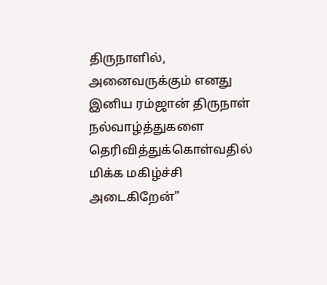திருநாளில், அனைவருக்கும் எனது இனிய ரம்ஜான் திருநாள் நல்வாழ்த்துகளை தெரிவித்துக்கொள்வதில் மிக்க மகிழ்ச்சி அடைகிறேன்"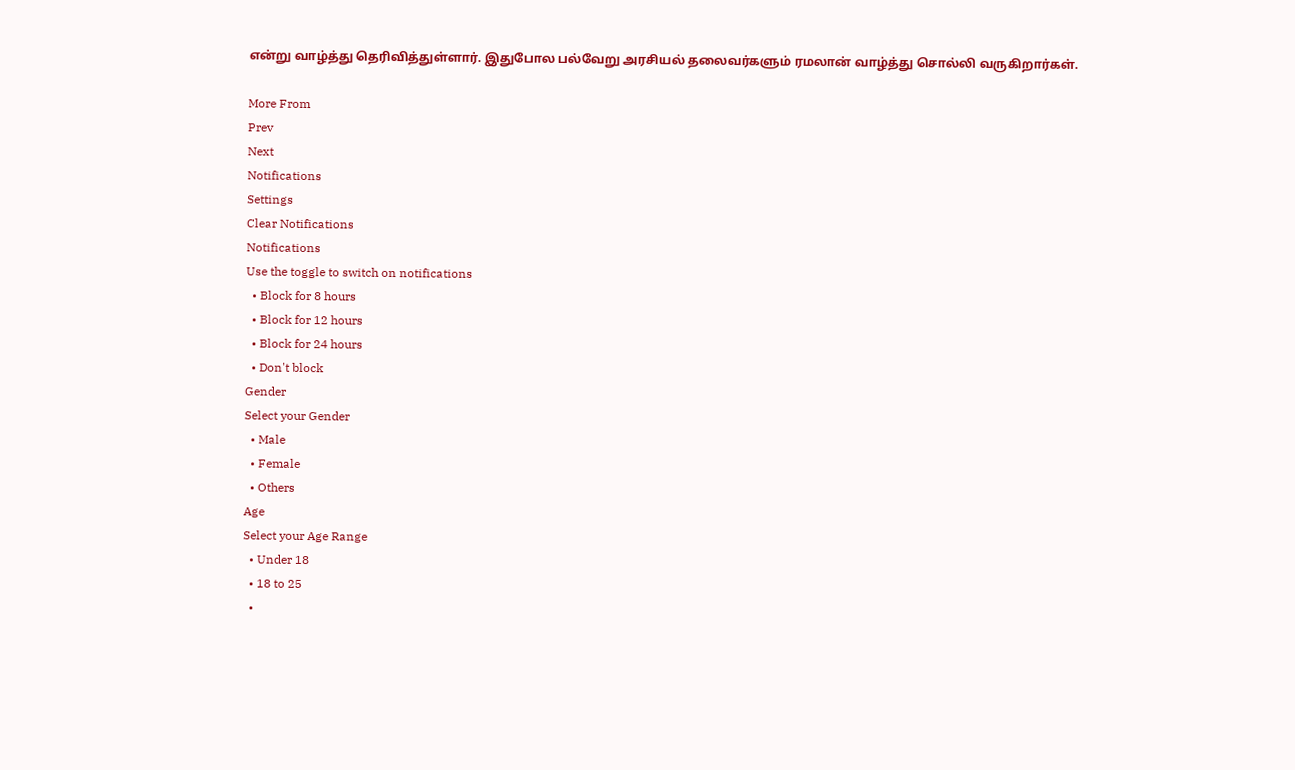என்று வாழ்த்து தெரிவித்துள்ளார். இதுபோல பல்வேறு அரசியல் தலைவர்களும் ரமலான் வாழ்த்து சொல்லி வருகிறார்கள்.

More From
Prev
Next
Notifications
Settings
Clear Notifications
Notifications
Use the toggle to switch on notifications
  • Block for 8 hours
  • Block for 12 hours
  • Block for 24 hours
  • Don't block
Gender
Select your Gender
  • Male
  • Female
  • Others
Age
Select your Age Range
  • Under 18
  • 18 to 25
  •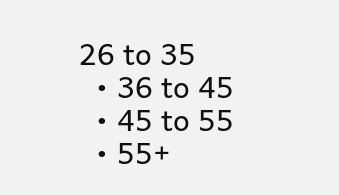26 to 35
  • 36 to 45
  • 45 to 55
  • 55+